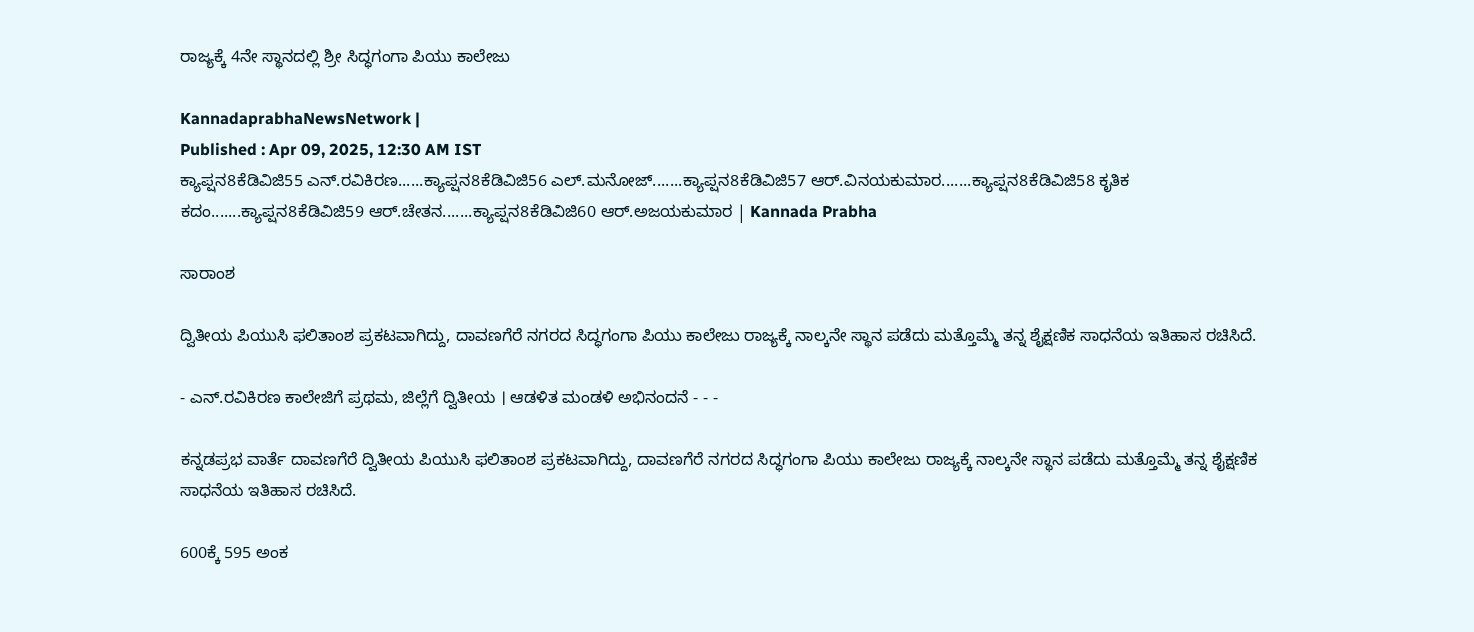ರಾಜ್ಯಕ್ಕೆ 4ನೇ ಸ್ಥಾನದಲ್ಲಿ ಶ್ರೀ ಸಿದ್ಧಗಂಗಾ ಪಿಯು ಕಾಲೇಜು

KannadaprabhaNewsNetwork |
Published : Apr 09, 2025, 12:30 AM IST
ಕ್ಯಾಪ್ಷನ8ಕೆಡಿವಿಜಿ55 ಎನ್.ರವಿಕಿರಣ......ಕ್ಯಾಪ್ಷನ8ಕೆಡಿವಿಜಿ56 ಎಲ್.ಮನೋಜ್.......ಕ್ಯಾಪ್ಷನ8ಕೆಡಿವಿಜಿ57 ಆರ್.ವಿನಯಕುಮಾರ.......ಕ್ಯಾಪ್ಷನ8ಕೆಡಿವಿಜಿ58 ಕೃತಿಕ ಕದಂ.......ಕ್ಯಾಪ್ಷನ8ಕೆಡಿವಿಜಿ59 ಆರ್.ಚೇತನ.......ಕ್ಯಾಪ್ಷನ8ಕೆಡಿವಿಜಿ60 ಆರ್.ಅಜಯಕುಮಾರ | Kannada Prabha

ಸಾರಾಂಶ

ದ್ವಿತೀಯ ಪಿಯುಸಿ ಫಲಿತಾಂಶ ಪ್ರಕಟವಾಗಿದ್ದು, ದಾವಣಗೆರೆ ನಗರದ ಸಿದ್ಧಗಂಗಾ ಪಿಯು ಕಾಲೇಜು ರಾಜ್ಯಕ್ಕೆ ನಾಲ್ಕನೇ ಸ್ಥಾನ ಪಡೆದು ಮತ್ತೊಮ್ಮೆ ತನ್ನ ಶೈಕ್ಷಣಿಕ ಸಾಧನೆಯ ಇತಿಹಾಸ ರಚಿಸಿದೆ.

- ಎನ್.ರವಿಕಿರಣ ಕಾಲೇಜಿಗೆ ಪ್ರಥಮ, ಜಿಲ್ಲೆಗೆ ದ್ವಿತೀಯ । ಆಡಳಿತ ಮಂಡಳಿ ಅಭಿನಂದನೆ - - -

ಕನ್ನಡಪ್ರಭ ವಾರ್ತೆ ದಾವಣಗೆರೆ ದ್ವಿತೀಯ ಪಿಯುಸಿ ಫಲಿತಾಂಶ ಪ್ರಕಟವಾಗಿದ್ದು, ದಾವಣಗೆರೆ ನಗರದ ಸಿದ್ಧಗಂಗಾ ಪಿಯು ಕಾಲೇಜು ರಾಜ್ಯಕ್ಕೆ ನಾಲ್ಕನೇ ಸ್ಥಾನ ಪಡೆದು ಮತ್ತೊಮ್ಮೆ ತನ್ನ ಶೈಕ್ಷಣಿಕ ಸಾಧನೆಯ ಇತಿಹಾಸ ರಚಿಸಿದೆ.

600ಕ್ಕೆ 595 ಅಂಕ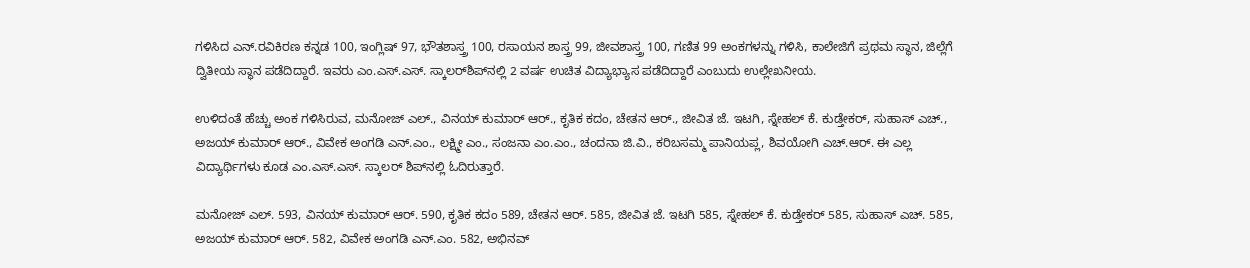ಗಳಿಸಿದ ಎನ್.ರವಿಕಿರಣ ಕನ್ನಡ 100, ಇಂಗ್ಲಿಷ್‌ 97, ಭೌತಶಾಸ್ತ್ರ 100, ರಸಾಯನ ಶಾಸ್ತ್ರ 99, ಜೀವಶಾಸ್ತ್ರ 100, ಗಣಿತ 99 ಅಂಕಗಳನ್ನು ಗಳಿಸಿ, ಕಾಲೇಜಿಗೆ ಪ್ರಥಮ ಸ್ಥಾನ, ಜಿಲ್ಲೆಗೆ ದ್ವಿತೀಯ ಸ್ಥಾನ ಪಡೆದಿದ್ದಾರೆ. ಇವರು ಎಂ.ಎಸ್.ಎಸ್. ಸ್ಕಾಲರ್‌ಶಿಪ್‌ನಲ್ಲಿ 2 ವರ್ಷ ಉಚಿತ ವಿದ್ಯಾಭ್ಯಾಸ ಪಡೆದಿದ್ದಾರೆ ಎಂಬುದು ಉಲ್ಲೇಖನೀಯ.

ಉಳಿದಂತೆ ಹೆಚ್ಚು ಅಂಕ ಗಳಿಸಿರುವ, ಮನೋಜ್ ಎಲ್., ವಿನಯ್ ಕುಮಾರ್ ಆರ್., ಕೃತಿಕ ಕದಂ, ಚೇತನ ಆರ್., ಜೀವಿತ ಜೆ. ಇಟಗಿ, ಸ್ನೇಹಲ್ ಕೆ. ಕುಡ್ತೇಕರ್, ಸುಹಾಸ್ ಎಚ್., ಅಜಯ್ ಕುಮಾರ್ ಆರ್., ವಿವೇಕ ಅಂಗಡಿ ಎನ್.ಎಂ., ಲಕ್ಷ್ಮೀ ಎಂ., ಸಂಜನಾ ಎಂ.ಎಂ., ಚಂದನಾ ಜಿ.ವಿ., ಕರಿಬಸಮ್ಮ ಪಾನಿಯಪ್ಲ, ಶಿವಯೋಗಿ ಎಚ್.ಆರ್. ಈ ಎಲ್ಲ ವಿದ್ಯಾರ್ಥಿಗಳು ಕೂಡ ಎಂ.ಎಸ್.ಎಸ್. ಸ್ಕಾಲರ್ ಶಿಪ್‌ನಲ್ಲಿ ಓದಿರುತ್ತಾರೆ.

ಮನೋಜ್ ಎಲ್. 593, ವಿನಯ್ ಕುಮಾರ್ ಆರ್. 590, ಕೃತಿಕ ಕದಂ 589, ಚೇತನ ಆರ್. 585, ಜೀವಿತ ಜೆ. ಇಟಗಿ 585, ಸ್ನೇಹಲ್ ಕೆ. ಕುಡ್ತೇಕರ್ 585, ಸುಹಾಸ್ ಎಚ್. 585, ಅಜಯ್ ಕುಮಾರ್ ಆರ್. 582, ವಿವೇಕ ಅಂಗಡಿ ಎನ್.ಎಂ. 582, ಅಭಿನವ್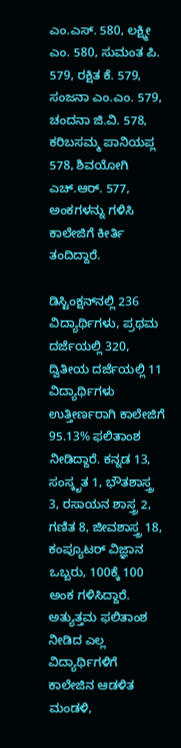ಎಂ.ಎಸ್. 580, ಲಕ್ಷ್ಮೀ ಎಂ. 580, ಸುಮಂತ ಪಿ. 579, ರಕ್ಷಿತ ಕೆ. 579, ಸಂಜನಾ ಎಂ.ಎಂ. 579, ಚಂದನಾ ಜಿ.ವಿ. 578, ಕರಿಬಸಮ್ಮ ಪಾನಿಯಪ್ಲ 578, ಶಿವಯೋಗಿ ಎಚ್.ಆರ್. 577, ಅಂಕಗಳನ್ನು ಗಳಿಸಿ ಕಾಲೇಜಿಗೆ ಕೀರ್ತಿ ತಂದಿದ್ದಾರೆ.

ಡಿಸ್ಟಿಂಕ್ಷನ್‌ನಲ್ಲಿ 236 ವಿದ್ಯಾರ್ಥಿಗಳು, ಪ್ರಥಮ ದರ್ಜೆಯಲ್ಲಿ 320, ದ್ವಿತೀಯ ದರ್ಜೆಯಲ್ಲಿ 11 ವಿದ್ಯಾರ್ಥಿಗಳು ಉತ್ತೀರ್ಣರಾಗಿ ಕಾಲೇಜಿಗೆ 95.13% ಫಲಿತಾಂಶ ನೀಡಿದ್ದಾರೆ. ಕನ್ನಡ 13, ಸಂಸ್ಕೃತ 1, ಭೌತಶಾಸ್ತ್ರ 3, ರಸಾಯನ ಶಾಸ್ತ್ರ 2, ಗಣಿತ 8, ಜೀವಶಾಸ್ತ್ರ 18, ಕಂಪ್ಯೂಟರ್ ವಿಜ್ಞಾನ ಒಬ್ಬರು, 100ಕ್ಕೆ 100 ಅಂಕ ಗಳಿಸಿದ್ದಾರೆ. ಅತ್ಯುತ್ತಮ ಫಲಿತಾಂಶ ನೀಡಿದ ಎಲ್ಲ ವಿದ್ಯಾರ್ಥಿಗಳಿಗೆ ಕಾಲೇಜಿನ ಆಡಳಿತ ಮಂಡಳಿ,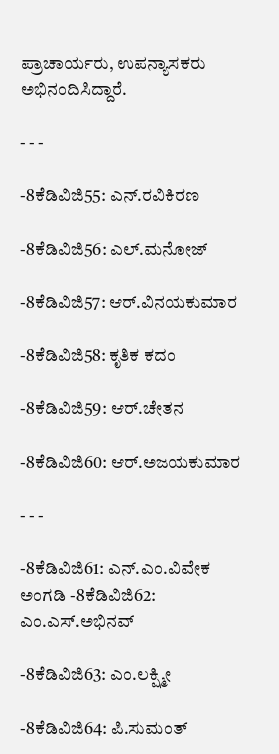ಪ್ರಾಚಾರ್ಯರು, ಉಪನ್ಯಾಸಕರು ಅಭಿನಂದಿಸಿದ್ದಾರೆ.

- - -

-8ಕೆಡಿವಿಜಿ55: ಎನ್.ರವಿಕಿರಣ

-8ಕೆಡಿವಿಜಿ56: ಎಲ್.ಮನೋಜ್

-8ಕೆಡಿವಿಜಿ57: ಆರ್.ವಿನಯಕುಮಾರ

-8ಕೆಡಿವಿಜಿ58: ಕೃತಿಕ ಕದಂ

-8ಕೆಡಿವಿಜಿ59: ಆರ್.ಚೇತನ

-8ಕೆಡಿವಿಜಿ60: ಆರ್.ಅಜಯಕುಮಾರ

- - -

-8ಕೆಡಿವಿಜಿ61: ಎನ್.ಎಂ.ವಿವೇಕ ಅಂಗಡಿ -8ಕೆಡಿವಿಜಿ62: ಎಂ.ಎಸ್.ಅಭಿನವ್

-8ಕೆಡಿವಿಜಿ63: ಎಂ.ಲಕ್ಷ್ಮೀ

-8ಕೆಡಿವಿಜಿ64: ಪಿ.ಸುಮಂತ್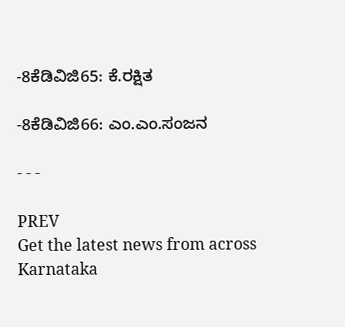-8ಕೆಡಿವಿಜಿ65: ಕೆ.ರಕ್ಷಿತ

-8ಕೆಡಿವಿಜಿ66: ಎಂ.ಎಂ.ಸಂಜನ

- - -

PREV
Get the latest news from across Karnataka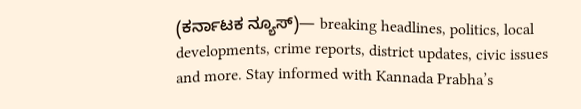(ಕರ್ನಾಟಕ ನ್ಯೂಸ್)— breaking headlines, politics, local developments, crime reports, district updates, civic issues and more. Stay informed with Kannada Prabha’s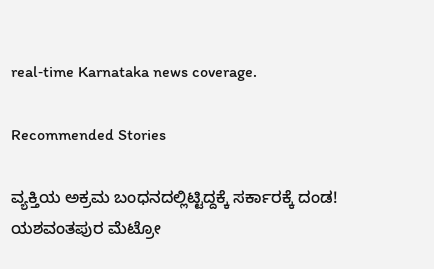real‑time Karnataka news coverage.

Recommended Stories

ವ್ಯಕ್ತಿಯ ಅಕ್ರಮ ಬಂಧನದಲ್ಲಿಟ್ಟಿದ್ದಕ್ಕೆ ಸರ್ಕಾರಕ್ಕೆ ದಂಡ!
ಯಶವಂತಪುರ ಮೆಟ್ರೋ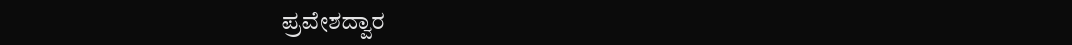ಪ್ರವೇಶದ್ವಾರ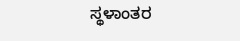ಸ್ಥಳಾಂತರ